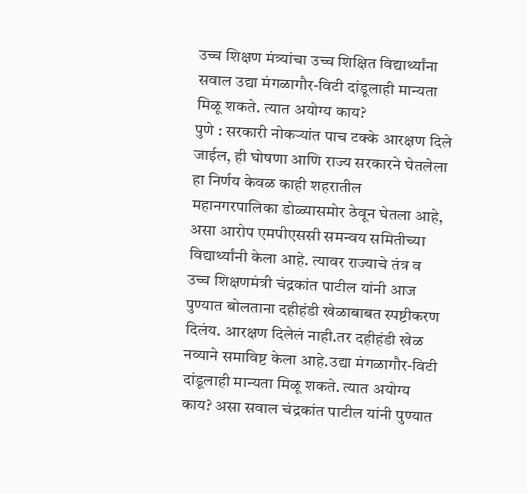उच्च शिक्षण मंत्र्यांचा उच्च शिक्षित विद्यार्थ्यांना सवाल उद्या मंगळागौर-विटी दांडूलाही मान्यता मिळू शकते. त्यात अयोग्य काय?
पुणे : सरकारी नोकऱ्यांत पाच टक्के आरक्षण दिले जाईल, ही घोषणा आणि राज्य सरकारने घेतलेला हा निर्णय केवळ काही शहरातील महानगरपालिका डोळ्यासमोर ठेवून घेतला आहे, असा आरोप एमपीएससी समन्वय समितीच्या विद्यार्थ्यांनी केला आहे. त्यावर राज्याचे तंत्र व उच्च शिक्षणमंत्री चंद्रकांत पाटील यांनी आज पुण्यात बोलताना दहीहंडी खेळाबाबत स्पष्टीकरण दिलंय. आरक्षण दिलेलं नाही.तर दहीहंडी खेळ नव्याने समाविष्ट केला आहे.उद्या मंगळागौर-विटी दांडूलाही मान्यता मिळू शकते. त्यात अयोग्य काय? असा सवाल चंद्रकांत पाटील यांनी पुण्यात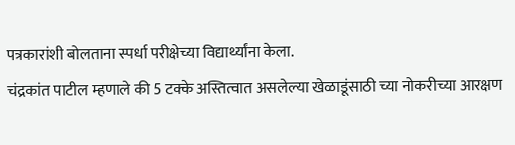पत्रकारांशी बोलताना स्पर्धा परीक्षेच्या विद्यार्थ्यांना केला.
चंद्रकांत पाटील म्हणाले की 5 टक्के अस्तित्वात असलेल्या खेळाडूंसाठी च्या नोकरीच्या आरक्षण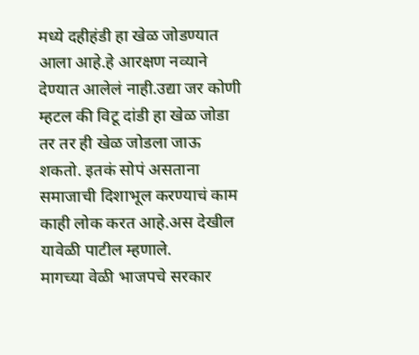मध्ये दहीहंडी हा खेळ जोडण्यात आला आहे.हे आरक्षण नव्याने देण्यात आलेलं नाही.उद्या जर कोणी म्हटल की विटू दांडी हा खेळ जोडा तर तर ही खेळ जोडला जाऊ शकतो. इतकं सोपं असताना समाजाची दिशाभूल करण्याचं काम काही लोक करत आहे.अस देखील यावेळी पाटील म्हणाले.
मागच्या वेळी भाजपचे सरकार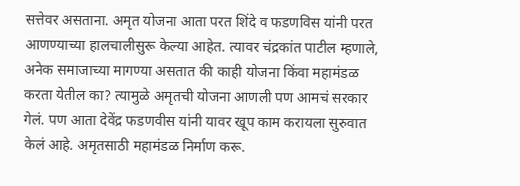सत्तेवर असताना. अमृत योजना आता परत शिंदे व फडणविस यांनी परत आणण्याच्या हालचालीसुरू केल्या आहेत. त्यावर चंद्रकांत पाटील म्हणाले, अनेक समाजाच्या मागण्या असतात की काही योजना किंवा महामंडळ करता येतील का? त्यामुळे अमृतची योजना आणली पण आमचं सरकार गेलं. पण आता देवेंद्र फडणवीस यांनी यावर खूप काम करायला सुरुवात केलं आहे. अमृतसाठी महामंडळ निर्माण करू.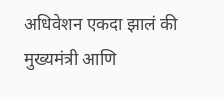अधिवेशन एकदा झालं की मुख्यमंत्री आणि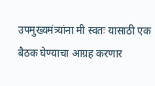उपमुख्यमंत्र्यांना मी स्वतः यासाठी एक बैठक घेण्याचा आग्रह करणार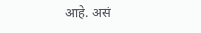आहे. असं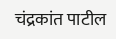चंद्रकांत पाटील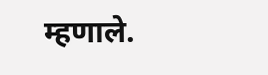म्हणाले.